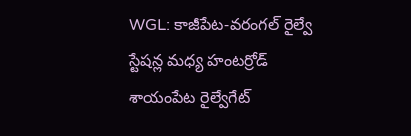WGL: కాజీపేట-వరంగల్ రైల్వే స్టేషన్ల మధ్య హంటర్రోడ్ శాయంపేట రైల్వేగేట్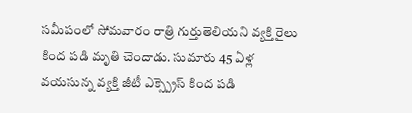సమీపంలో సోమవారం రాత్రి గుర్తుతెలియని వ్యక్తి రైలు కింద పడి మృతి చెందాడు. సుమారు 45 ఏళ్ల వయసున్న వ్యక్తి జీటీ ఎక్స్ప్రెస్ కింద పడి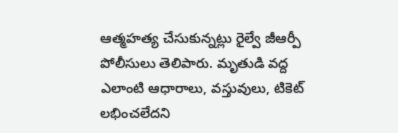ఆత్మహత్య చేసుకున్నట్లు రైల్వే జీఆర్పీ పోలీసులు తెలిపారు. మృతుడి వద్ద ఎలాంటి ఆధారాలు, వస్తువులు, టికెట్ లభించలేదని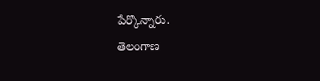పేర్కొన్నారు.
తెలంగాణ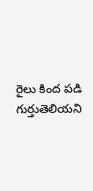రైలు కింద పడి గుర్తుతెలియని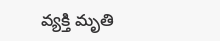వ్యక్తి మృతి